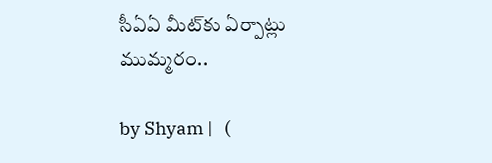సీఏఏ మీట్‌‌కు ఏర్పాట్లు ముమ్మరం..

by Shyam |   (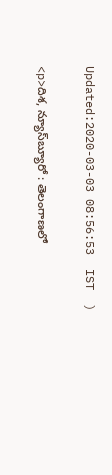Updated:2020-03-03 08:56:53  IST  )

<p>దిశ, న్యూస్‌బ్యూరో : తెలంగాణలో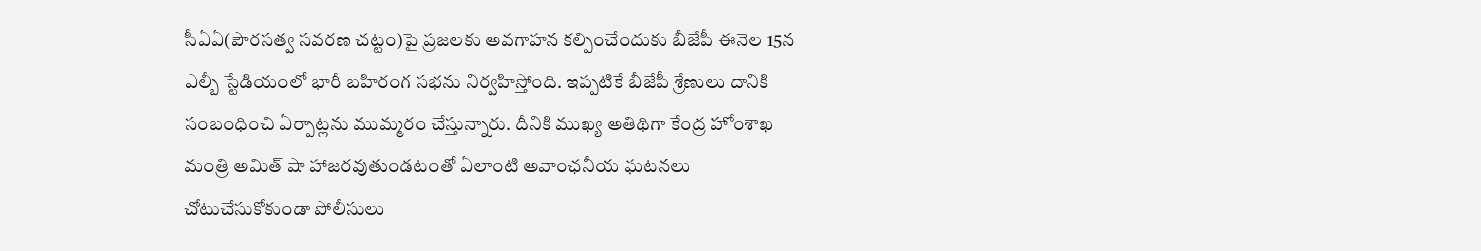సీఏఏ(పౌరసత్వ సవరణ చట్టం)పై ప్రజలకు అవగాహన కల్పించేందుకు బీజేపీ ఈనెల 15న ఎల్బీ స్టేడియంలో భారీ బహిరంగ సభను నిర్వహిస్తోంది. ఇప్పటికే బీజేపీ శ్రేణులు దానికి సంబంధించి ఏర్పాట్లను ముమ్మరం చేస్తున్నారు. దీనికి ముఖ్య అతిథిగా కేంద్ర హోంశాఖ మంత్రి అమిత్ షా హాజరవుతుండటంతో ఏలాంటి అవాంఛనీయ ఘటనలు చోటుచేసుకోకుండా పోలీసులు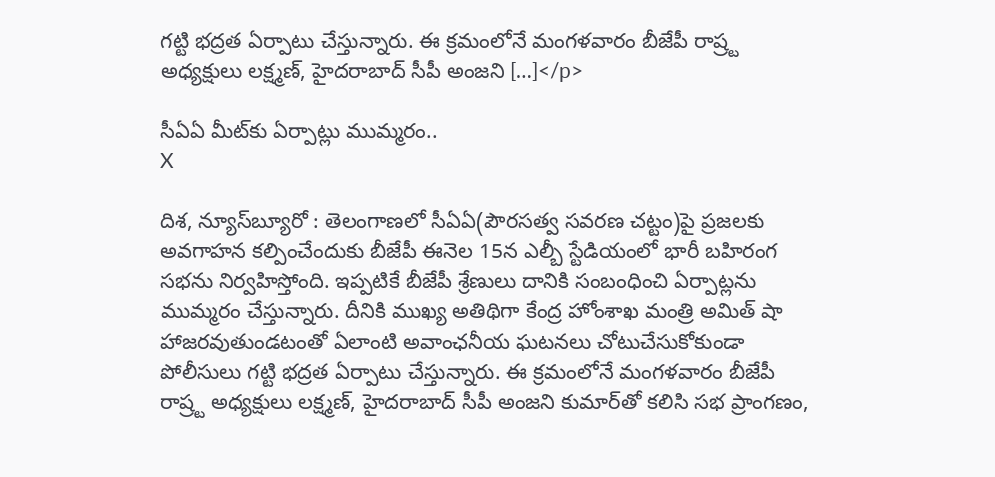గట్టి భద్రత ఏర్పాటు చేస్తున్నారు. ఈ క్రమంలోనే మంగళవారం బీజేపీ రాష్ర్ట అధ్యక్షులు లక్ష్మణ్, హైదరాబాద్ సీపీ అంజని […]</p>

సీఏఏ మీట్‌‌కు ఏర్పాట్లు ముమ్మరం..
X

దిశ, న్యూస్‌బ్యూరో : తెలంగాణలో సీఏఏ(పౌరసత్వ సవరణ చట్టం)పై ప్రజలకు అవగాహన కల్పించేందుకు బీజేపీ ఈనెల 15న ఎల్బీ స్టేడియంలో భారీ బహిరంగ సభను నిర్వహిస్తోంది. ఇప్పటికే బీజేపీ శ్రేణులు దానికి సంబంధించి ఏర్పాట్లను ముమ్మరం చేస్తున్నారు. దీనికి ముఖ్య అతిథిగా కేంద్ర హోంశాఖ మంత్రి అమిత్ షా హాజరవుతుండటంతో ఏలాంటి అవాంఛనీయ ఘటనలు చోటుచేసుకోకుండా పోలీసులు గట్టి భద్రత ఏర్పాటు చేస్తున్నారు. ఈ క్రమంలోనే మంగళవారం బీజేపీ రాష్ర్ట అధ్యక్షులు లక్ష్మణ్, హైదరాబాద్ సీపీ అంజని కుమార్‌తో కలిసి సభ ప్రాంగణం,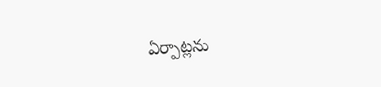ఏర్పాట్లను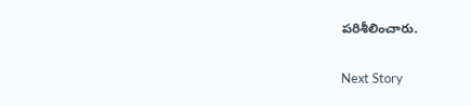పరిశీలించారు.

Next Story